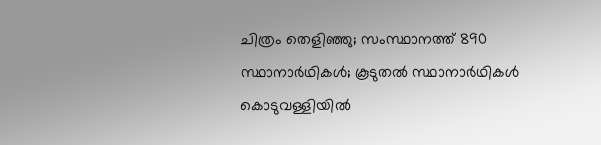ചിത്രം തെളിഞ്ഞു; സംസ്ഥാനത്ത് 890 സ്ഥാനാർഥികൾ; കൂടുതൽ സ്ഥാനാർഥികൾ കൊടുവള്ളിയിൽ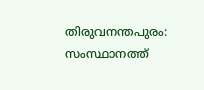തിരുവനന്തപുരം: സംസ്ഥാനത്ത്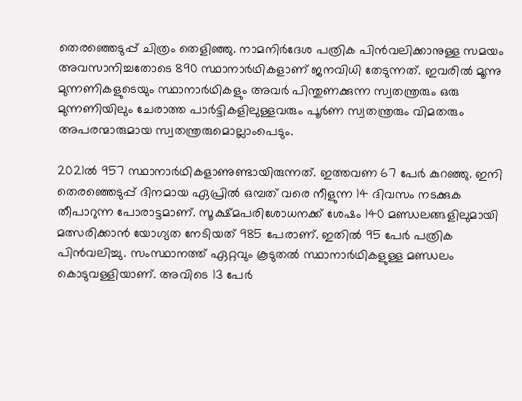തെരഞ്ഞെടുപ്പ് ചിത്രം തെളിഞ്ഞു. നാമനിർദേശ പത്രിക പിൻവലിക്കാനുള്ള സമയം അവസാനിച്ചതോടെ 890 സ്ഥാനാർഥികളാണ് ജനവിധി തേടുന്നത്. ഇവരിൽ മൂന്നു മുന്നണികളുടെയും സ്ഥാനാർഥികളും അവർ പിന്തുണക്കുന്ന സ്വതന്ത്രരും ഒരു മുന്നണിയിലും ചേരാത്ത പാർട്ടികളിലുള്ളവരും പൂർണ സ്വതന്ത്രരും വിമതരും അപരന്മാരുമായ സ്വതന്ത്രരുമൊല്ലാംപെടും.

2021ൽ 957 സ്ഥാനാർഥികളാണുണ്ടായിരുന്നത്. ഇത്തവണ 67 പേർ കുറഞ്ഞു. ഇനി തെരഞ്ഞെടുപ്പ് ദിനമായ ഏപ്രിൽ ഒമ്പത് വരെ നീളുന്ന 14 ദിവസം നടക്കുക തീപാറുന്ന പോരാട്ടമാണ്. സൂക്ഷ്മപരിശോധനക്ക് ശേഷം 140 മണ്ഡലങ്ങളിലുമായി മത്സരിക്കാൻ യോഗ്യത നേടിയത് 985 പേരാണ്. ഇതിൽ 95 പേർ പത്രിക പിൻവലിച്ചു. സംസ്ഥാനത്ത് ഏറ്റവും കൂടുതൽ സ്ഥാനാർഥികളുള്ള മണ്ഡലം കൊടുവള്ളിയാണ്. അവിടെ 13 പേർ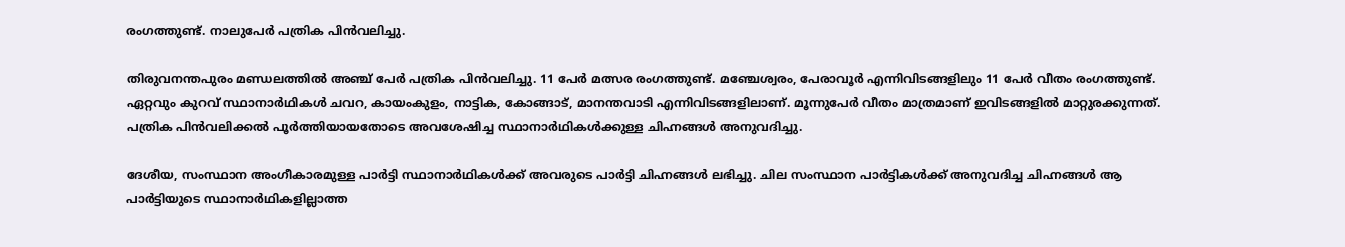രംഗത്തുണ്ട്. നാലുപേർ പത്രിക പിൻവലിച്ചു.

തിരുവനന്തപുരം മണ്ഡലത്തിൽ അഞ്ച് പേർ പത്രിക പിൻവലിച്ചു. 11 പേർ മത്സര രംഗത്തുണ്ട്. മഞ്ചേശ്വരം, പേരാവൂർ എന്നിവിടങ്ങളിലും 11 പേർ വീതം രംഗത്തുണ്ട്. ഏറ്റവും കുറവ് സ്ഥാനാർഥികൾ ചവറ, കായംകുളം, നാട്ടിക, കോങ്ങാട്, മാനന്തവാടി എന്നിവിടങ്ങളിലാണ്. മൂന്നുപേർ വീതം മാത്രമാണ് ഇവിടങ്ങളിൽ മാറ്റുരക്കുന്നത്. പത്രിക പിൻവലിക്കൽ പൂർത്തിയായതോടെ അവശേഷിച്ച സ്ഥാനാർഥികൾക്കുള്ള ചിഹ്നങ്ങൾ അനുവദിച്ചു.

ദേശീയ, സംസ്ഥാന അംഗീകാരമുള്ള പാർട്ടി സ്ഥാനാർഥികൾക്ക് അവരുടെ പാർട്ടി ചിഹ്നങ്ങൾ ലഭിച്ചു. ചില സംസ്ഥാന പാർട്ടികൾക്ക് അനുവദിച്ച ചിഹ്നങ്ങൾ ആ പാർട്ടിയുടെ സ്ഥാനാർഥികളില്ലാത്ത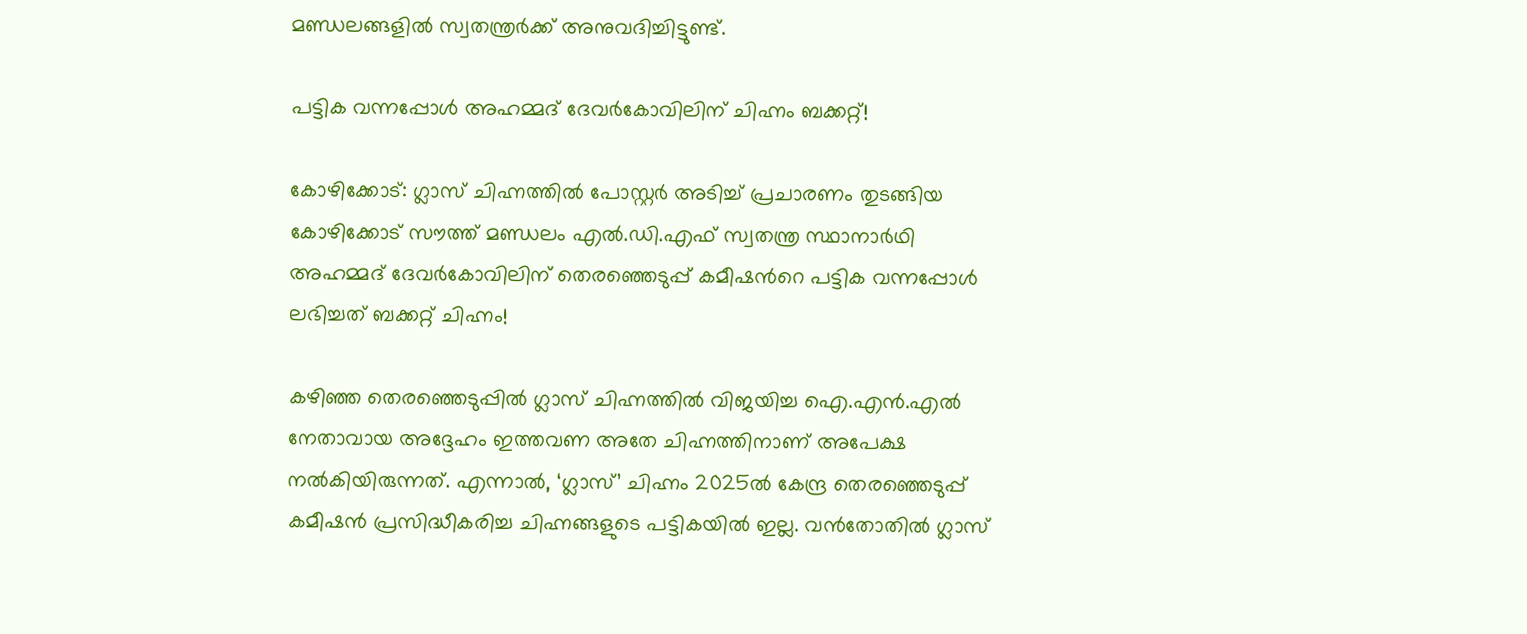മണ്ഡലങ്ങളിൽ സ്വതന്ത്രർക്ക് അനുവദിച്ചിട്ടുണ്ട്.

പട്ടിക വന്നപ്പോൾ അഹമ്മദ് ദേവർകോവിലിന് ചിഹ്നം ബക്കറ്റ്!

കോഴിക്കോട്: ഗ്ലാസ് ചിഹ്നത്തിൽ പോസ്റ്റർ അടിച്ച് പ്രചാരണം തുടങ്ങിയ കോഴിക്കോട് സൗത്ത് മണ്ഡലം എൽ.ഡി.എഫ് സ്വതന്ത്ര സ്ഥാനാർഥി അഹമ്മദ് ദേവർകോവിലിന് തെരഞ്ഞെടുപ്പ് കമീഷന്‍റെ പട്ടിക വന്നപ്പോൾ ലഭിച്ചത് ബക്കറ്റ് ചിഹ്നം!

കഴിഞ്ഞ തെരഞ്ഞെടുപ്പിൽ ഗ്ലാസ് ചിഹ്നത്തിൽ വിജയിച്ച ഐ.എൻ.എൽ നേതാവായ അദ്ദേഹം ഇത്തവണ അതേ ചിഹ്നത്തിനാണ് അപേക്ഷ നൽകിയിരുന്നത്. എന്നാൽ, ‘ഗ്ലാസ്’ ചിഹ്നം 2025ൽ കേന്ദ്ര തെരഞ്ഞെടുപ്പ് കമീഷൻ പ്രസിദ്ധീകരിച്ച ചിഹ്നങ്ങളുടെ പട്ടികയിൽ ഇല്ല. വൻതോതിൽ ഗ്ലാസ്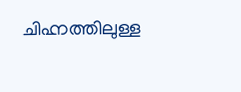ചിഹ്നത്തിലുള്ള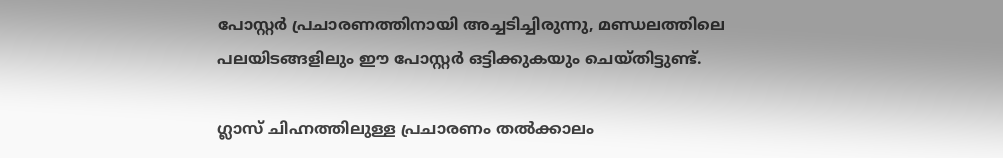പോസ്റ്റർ പ്രചാരണത്തിനായി അച്ചടിച്ചിരുന്നു, മണ്ഡലത്തിലെ പലയിടങ്ങളിലും ഈ പോസ്റ്റർ ഒട്ടിക്കുകയും ചെയ്തിട്ടുണ്ട്.

ഗ്ലാസ് ചിഹ്നത്തിലുള്ള പ്രചാരണം തൽക്കാലം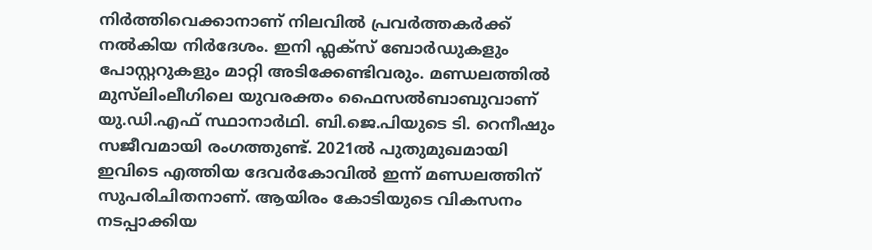നിർത്തിവെക്കാനാണ് നിലവിൽ പ്രവർത്തകർക്ക് നൽകിയ നിർദേശം. ഇനി ഫ്ലക്സ് ബോർഡുകളും പോസ്റ്ററുകളും മാറ്റി അടിക്കേണ്ടിവരും. മണ്ഡലത്തിൽ മുസ്‍ലിംലീഗിലെ യുവരക്തം ഫൈസൽബാബുവാണ് യു.ഡി.എഫ് സ്ഥാനാർഥി. ബി.ജെ.പിയുടെ ടി. റെനീഷും സജീവമായി രംഗത്തുണ്ട്. 2021ൽ പുതുമുഖമായി ഇവിടെ എത്തിയ ദേവർകോവിൽ ഇന്ന് മണ്ഡലത്തിന് സുപരിചിതനാണ്. ആയിരം കോടിയുടെ വികസനം നടപ്പാക്കിയ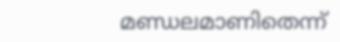മണ്ഡലമാണിതെന്ന്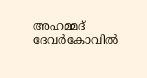അഹമ്മദ് ദേവർകോവിൽ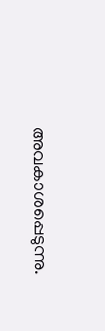അവകാശപ്പെടുന്നു.